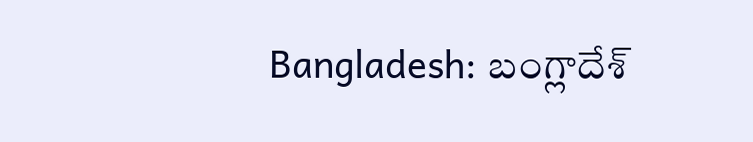Bangladesh: బంగ్లాదేశ్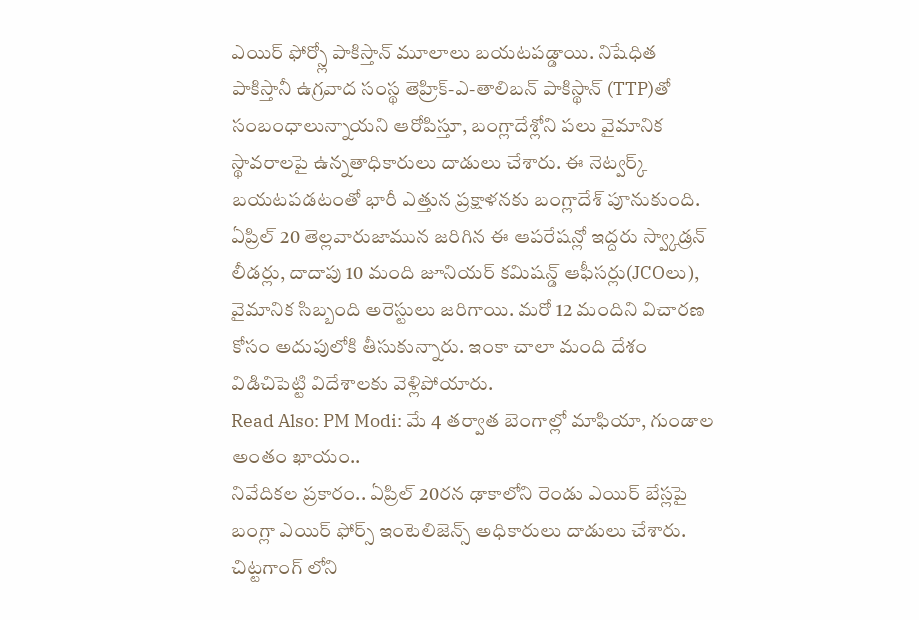ఎయిర్ ఫోర్స్లో పాకిస్తాన్ మూలాలు బయటపడ్డాయి. నిషేధిత పాకిస్తానీ ఉగ్రవాద సంస్థ తెహ్రిక్-ఎ-తాలిబన్ పాకిస్థాన్ (TTP)తో సంబంధాలున్నాయని ఆరోపిస్తూ, బంగ్లాదేశ్లోని పలు వైమానిక స్థావరాలపై ఉన్నతాధికారులు దాడులు చేశారు. ఈ నెట్వర్క్ బయటపడటంతో భారీ ఎత్తున ప్రక్షాళనకు బంగ్లాదేశ్ పూనుకుంది. ఏప్రిల్ 20 తెల్లవారుజామున జరిగిన ఈ ఆపరేషన్లో ఇద్దరు స్వ్కాడ్రన్ లీడర్లు, దాదాపు 10 మంది జూనియర్ కమిషన్డ్ ఆఫీసర్లు(JCOలు), వైమానిక సిబ్బంది అరెస్టులు జరిగాయి. మరో 12 మందిని విచారణ కోసం అదుపులోకి తీసుకున్నారు. ఇంకా చాలా మంది దేశం విడిచిపెట్టి విదేశాలకు వెళ్లిపోయారు.
Read Also: PM Modi: మే 4 తర్వాత బెంగాల్లో మాఫియా, గుండాల అంతం ఖాయం..
నివేదికల ప్రకారం.. ఏప్రిల్ 20రన ఢాకాలోని రెండు ఎయిర్ బేస్లపై బంగ్లా ఎయిర్ ఫోర్స్ ఇంటెలిజెన్స్ అధికారులు దాడులు చేశారు. చిట్టగాంగ్ లోని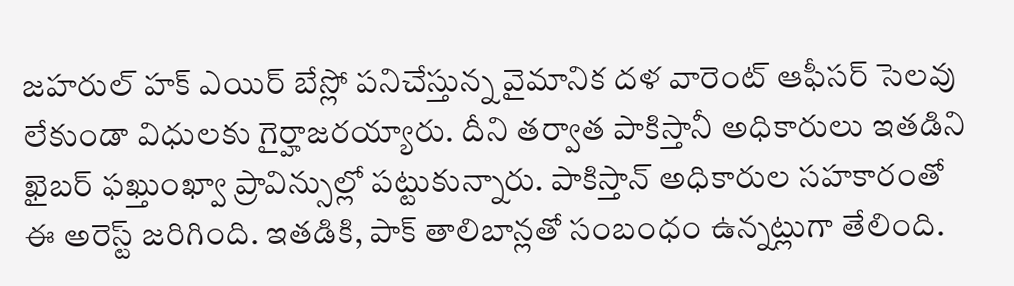జహరుల్ హక్ ఎయిర్ బేస్లో పనిచేస్తున్న వైమానిక దళ వారెంట్ ఆఫీసర్ సెలవు లేకుండా విధులకు గైర్హాజరయ్యారు. దీని తర్వాత పాకిస్తానీ అధికారులు ఇతడిని ఖైబర్ ఫఖ్తుంఖ్వా ప్రావిన్సుల్లో పట్టుకున్నారు. పాకిస్తాన్ అధికారుల సహకారంతో ఈ అరెస్ట్ జరిగింది. ఇతడికి, పాక్ తాలిబాన్లతో సంబంధం ఉన్నట్లుగా తేలింది.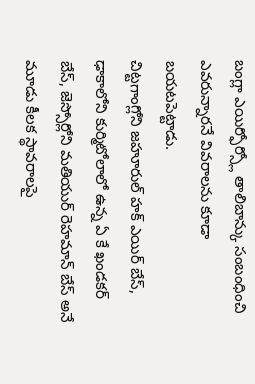బంగ్లా ఎయిర్ఫోర్స్లో తాలిబాన్కు సంబంధించి ఎవరున్నారనే వివరాలను కూడా బయటపెట్టాడు.
చిట్టగాంగ్లోని జహూరుల్ హక్ ఎయిర్ బేస్, ఢాకాలోని కుర్మిటోలాలో ఉన్న ఏ కే ఖండకర్ బేస్, జెస్సోర్లోని మతియుర్ రెహమాన్ బేస్ అనే మూడు కీలక స్థావరాలపై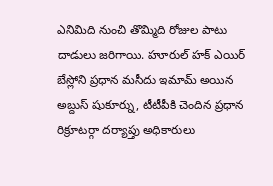ఎనిమిది నుంచి తొమ్మిది రోజుల పాటు దాడులు జరిగాయి. హూరుల్ హక్ ఎయిర్ బేస్లోని ప్రధాన మసీదు ఇమామ్ అయిన అబ్దుస్ షుకూర్ను, టీటీపీకి చెందిన ప్రధాన రిక్రూటర్గా దర్యాప్తు అధికారులు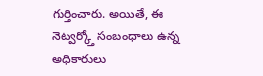గుర్తించారు. అయితే, ఈ నెట్వర్క్తో సంబంధాలు ఉన్న అధికారులు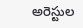అరెస్టుల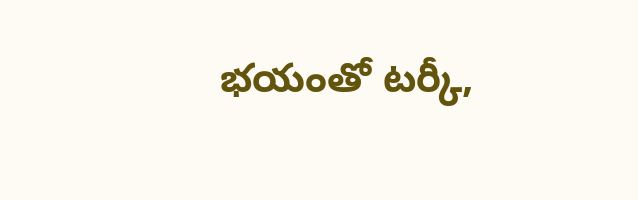భయంతో టర్కీ,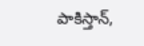పాకిస్తాన్,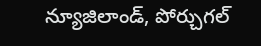న్యూజిలాండ్, పోర్చుగల్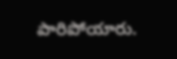పారిపోయారు.